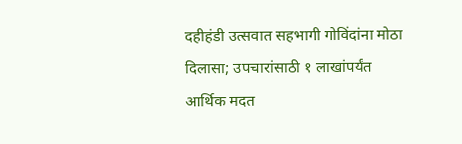दहीहंडी उत्सवात सहभागी गोविंदांना मोठा दिलासा; उपचारांसाठी १ लाखांपर्यंत आर्थिक मदत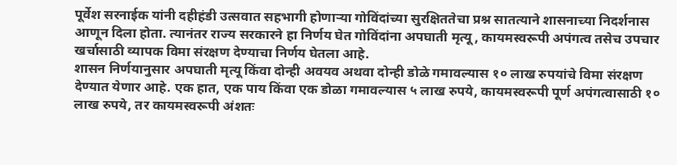पूर्वेश सरनाईक यांनी दहीहंडी उत्सवात सहभागी होणाऱ्या गोविंदांच्या सुरक्षिततेचा प्रश्न सातत्याने शासनाच्या निदर्शनास आणून दिला होता. त्यानंतर राज्य सरकारने हा निर्णय घेत गोविंदांना अपघाती मृत्यू, कायमस्वरूपी अपंगत्व तसेच उपचार खर्चासाठी व्यापक विमा संरक्षण देण्याचा निर्णय घेतला आहे.
शासन निर्णयानुसार अपघाती मृत्यू किंवा दोन्ही अवयव अथवा दोन्ही डोळे गमावल्यास १० लाख रुपयांचे विमा संरक्षण देण्यात येणार आहे. एक हात, एक पाय किंवा एक डोळा गमावल्यास ५ लाख रुपये, कायमस्वरूपी पूर्ण अपंगत्वासाठी १० लाख रुपये, तर कायमस्वरूपी अंशतः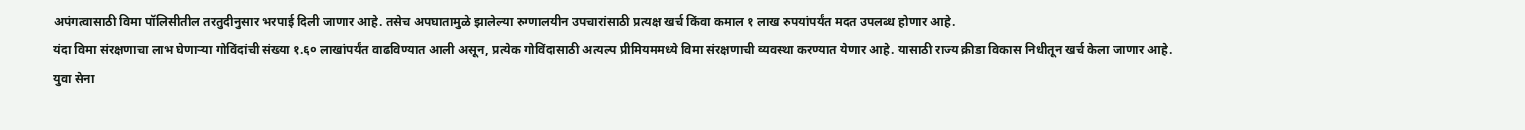अपंगत्वासाठी विमा पॉलिसीतील तरतुदीनुसार भरपाई दिली जाणार आहे. तसेच अपघातामुळे झालेल्या रुग्णालयीन उपचारांसाठी प्रत्यक्ष खर्च किंवा कमाल १ लाख रुपयांपर्यंत मदत उपलब्ध होणार आहे.
यंदा विमा संरक्षणाचा लाभ घेणाऱ्या गोविंदांची संख्या १.६० लाखांपर्यंत वाढविण्यात आली असून, प्रत्येक गोविंदासाठी अत्यल्प प्रीमियममध्ये विमा संरक्षणाची व्यवस्था करण्यात येणार आहे. यासाठी राज्य क्रीडा विकास निधीतून खर्च केला जाणार आहे.
युवा सेना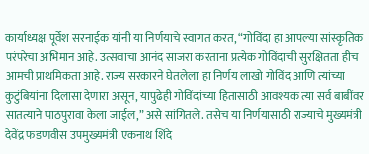कार्याध्यक्ष पूर्वेश सरनाईक यांनी या निर्णयाचे स्वागत करत, “गोविंदा हा आपल्या सांस्कृतिक परंपरेचा अभिमान आहे. उत्सवाचा आनंद साजरा करताना प्रत्येक गोविंदाची सुरक्षितता हीच आमची प्राथमिकता आहे. राज्य सरकारने घेतलेला हा निर्णय लाखो गोविंद आणि त्यांच्या कुटुंबियांना दिलासा देणारा असून, यापुढेही गोविंदांच्या हितासाठी आवश्यक त्या सर्व बाबींवर सातत्याने पाठपुरावा केला जाईल,” असे सांगितले. तसेच या निर्णयासाठी राज्याचे मुख्यमंत्री देवेंद्र फडणवीस उपमुख्यमंत्री एकनाथ शिंदे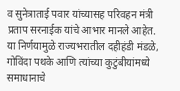व सुनेत्राताई पवार यांच्यासह परिवहन मंत्री प्रताप सरनाईक यांचे आभार मानले आहेत.
या निर्णयामुळे राज्यभरातील दहीहंडी मंडळे, गोविंदा पथके आणि त्यांच्या कुटुंबीयांमध्ये समाधानाचे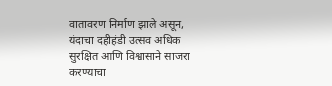वातावरण निर्माण झाले असून, यंदाचा दहीहंडी उत्सव अधिक सुरक्षित आणि विश्वासाने साजरा करण्याचा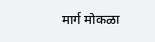मार्ग मोकळा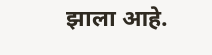झाला आहे.